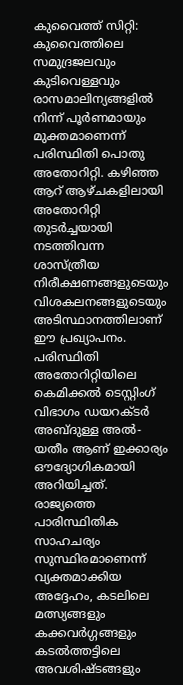കുവൈത്ത് സിറ്റി: കുവൈത്തിലെ സമുദ്രജലവും കുടിവെള്ളവും രാസമാലിന്യങ്ങളിൽ നിന്ന് പൂർണമായും മുക്തമാണെന്ന് പരിസ്ഥിതി പൊതു അതോറിറ്റി. കഴിഞ്ഞ ആറ് ആഴ്ചകളിലായി അതോറിറ്റി തുടർച്ചയായി നടത്തിവന്ന ശാസ്ത്രീയ നിരീക്ഷണങ്ങളുടെയും വിശകലനങ്ങളുടെയും അടിസ്ഥാനത്തിലാണ് ഈ പ്രഖ്യാപനം. പരിസ്ഥിതി അതോറിറ്റിയിലെ കെമിക്കൽ ടെസ്റ്റിംഗ് വിഭാഗം ഡയറക്ടർ അബ്ദുള്ള അൽ-യതീം ആണ് ഇക്കാര്യം ഔദ്യോഗികമായി അറിയിച്ചത്.
രാജ്യത്തെ പാരിസ്ഥിതിക സാഹചര്യം സുസ്ഥിരമാണെന്ന് വ്യക്തമാക്കിയ അദ്ദേഹം, കടലിലെ മത്സ്യങ്ങളും കക്കവർഗ്ഗങ്ങളും കടൽത്തട്ടിലെ അവശിഷ്ടങ്ങളും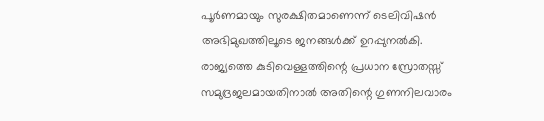പൂർണമായും സുരക്ഷിതമാണെന്ന് ടെലിവിഷൻ അഭിമുഖത്തിലൂടെ ജനങ്ങൾക്ക് ഉറപ്പുനൽകി. രാജ്യത്തെ കുടിവെള്ളത്തിന്റെ പ്രധാന സ്രോതസ്സ് സമുദ്രജലമായതിനാൽ അതിന്റെ ഗുണനിലവാരം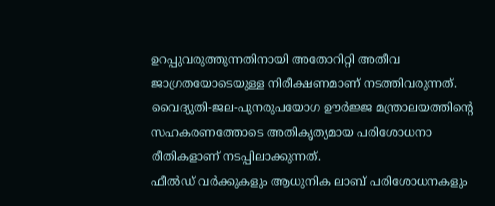ഉറപ്പുവരുത്തുന്നതിനായി അതോറിറ്റി അതീവ ജാഗ്രതയോടെയുള്ള നിരീക്ഷണമാണ് നടത്തിവരുന്നത്. വൈദ്യുതി-ജല-പുനരുപയോഗ ഊർജ്ജ മന്ത്രാലയത്തിന്റെ സഹകരണത്തോടെ അതികൃത്യമായ പരിശോധനാ രീതികളാണ് നടപ്പിലാക്കുന്നത്.
ഫീൽഡ് വർക്കുകളും ആധുനിക ലാബ് പരിശോധനകളും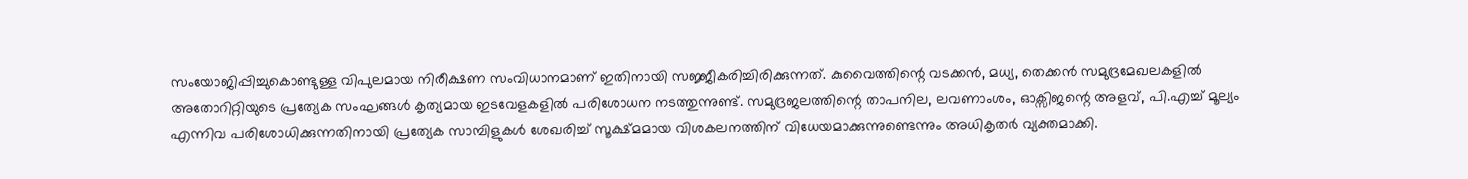സംയോജിപ്പിച്ചുകൊണ്ടുള്ള വിപുലമായ നിരീക്ഷണ സംവിധാനമാണ് ഇതിനായി സജ്ജീകരിച്ചിരിക്കുന്നത്. കുവൈത്തിന്റെ വടക്കൻ, മധ്യ, തെക്കൻ സമുദ്രമേഖലകളിൽ അതോറിറ്റിയുടെ പ്രത്യേക സംഘങ്ങൾ കൃത്യമായ ഇടവേളകളിൽ പരിശോധന നടത്തുന്നുണ്ട്. സമുദ്രജലത്തിന്റെ താപനില, ലവണാംശം, ഓക്സിജന്റെ അളവ്, പി.എച്ച് മൂല്യം എന്നിവ പരിശോധിക്കുന്നതിനായി പ്രത്യേക സാമ്പിളുകൾ ശേഖരിച്ച് സൂക്ഷ്മമായ വിശകലനത്തിന് വിധേയമാക്കുന്നുണ്ടെന്നും അധികൃതർ വ്യക്തമാക്കി.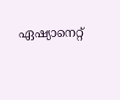ഏഷ്യാനെറ്റ്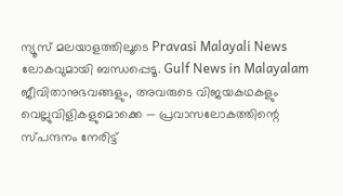ന്യൂസ് മലയാളത്തിലൂടെ Pravasi Malayali News ലോകവുമായി ബന്ധപ്പെടൂ. Gulf News in Malayalam ജീവിതാനുഭവങ്ങളും, അവരുടെ വിജയകഥകളും വെല്ലുവിളികളുമൊക്കെ — പ്രവാസലോകത്തിന്റെ സ്പന്ദനം നേരിട്ട്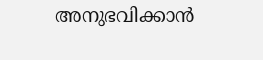അനുഭവിക്കാൻ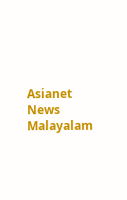Asianet News Malayalam